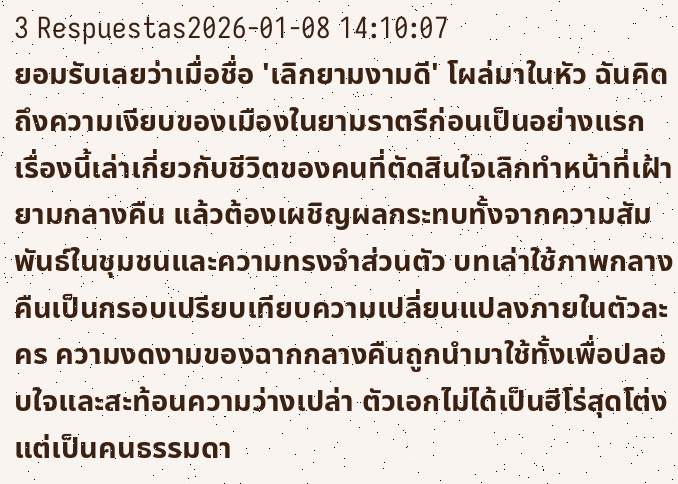3 Respuestas2026-01-08 14:10:07
ยอมรับเลยว่าเมื่อชื่อ 'เลิกยามงามดี' โผล่มาในหัว ฉันคิดถึงความเงียบของเมืองในยามราตรีก่อนเป็นอย่างแรก
เรื่องนี้เล่าเกี่ยวกับชีวิตของคนที่ตัดสินใจเลิกทำหน้าที่เฝ้ายามกลางคืน แล้วต้องเผชิญผลกระทบทั้งจากความสัมพันธ์ในชุมชนและความทรงจำส่วนตัว บทเล่าใช้ภาพกลางคืนเป็นกรอบเปรียบเทียบความเปลี่ยนแปลงภายในตัวละคร ความงดงามของฉากกลางคืนถูกนำมาใช้ทั้งเพื่อปลอบใจและสะท้อนความว่างเปล่า ตัวเอกไม่ได้เป็นฮีโร่สุดโต่ง แต่เป็นคนธรรมดา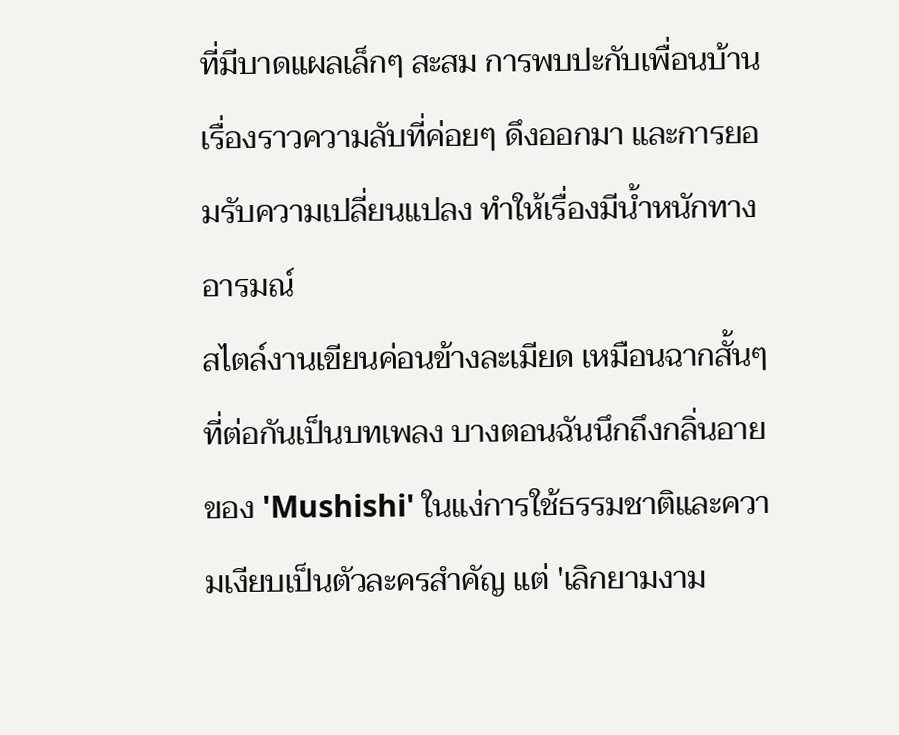ที่มีบาดแผลเล็กๆ สะสม การพบปะกับเพื่อนบ้าน เรื่องราวความลับที่ค่อยๆ ดึงออกมา และการยอมรับความเปลี่ยนแปลง ทำให้เรื่องมีน้ำหนักทางอารมณ์
สไตล์งานเขียนค่อนข้างละเมียด เหมือนฉากสั้นๆ ที่ต่อกันเป็นบทเพลง บางตอนฉันนึกถึงกลิ่นอายของ 'Mushishi' ในแง่การใช้ธรรมชาติและความเงียบเป็นตัวละครสำคัญ แต่ 'เลิกยามงาม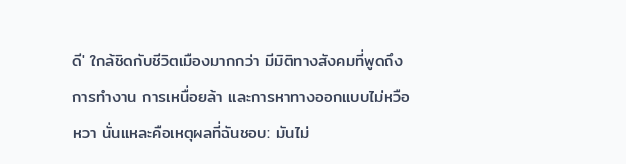ดี' ใกล้ชิดกับชีวิตเมืองมากกว่า มีมิติทางสังคมที่พูดถึงการทำงาน การเหนื่อยล้า และการหาทางออกแบบไม่หวือหวา นั่นแหละคือเหตุผลที่ฉันชอบ: มันไม่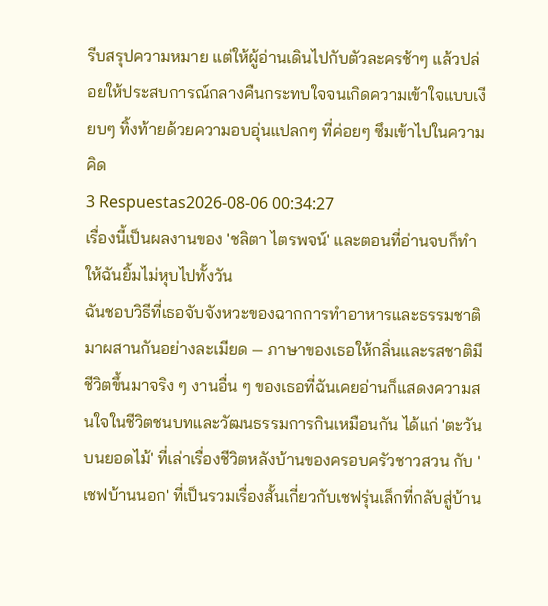รีบสรุปความหมาย แต่ให้ผู้อ่านเดินไปกับตัวละครช้าๆ แล้วปล่อยให้ประสบการณ์กลางคืนกระทบใจจนเกิดความเข้าใจแบบเงียบๆ ทิ้งท้ายด้วยความอบอุ่นแปลกๆ ที่ค่อยๆ ซึมเข้าไปในความคิด
3 Respuestas2026-08-06 00:34:27
เรื่องนี้เป็นผลงานของ 'ชลิตา ไตรพจน์' และตอนที่อ่านจบก็ทำให้ฉันยิ้มไม่หุบไปทั้งวัน
ฉันชอบวิธีที่เธอจับจังหวะของฉากการทำอาหารและธรรมชาติมาผสานกันอย่างละเมียด — ภาษาของเธอให้กลิ่นและรสชาติมีชีวิตขึ้นมาจริง ๆ งานอื่น ๆ ของเธอที่ฉันเคยอ่านก็แสดงความสนใจในชีวิตชนบทและวัฒนธรรมการกินเหมือนกัน ได้แก่ 'ตะวันบนยอดไม้' ที่เล่าเรื่องชีวิตหลังบ้านของครอบครัวชาวสวน กับ 'เชฟบ้านนอก' ที่เป็นรวมเรื่องสั้นเกี่ยวกับเชฟรุ่นเล็กที่กลับสู่บ้าน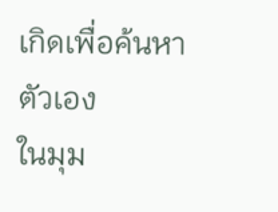เกิดเพื่อค้นหาตัวเอง
ในมุม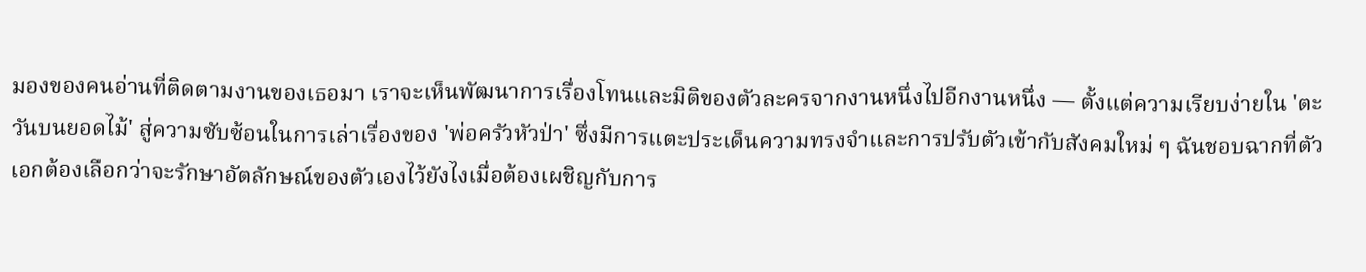มองของคนอ่านที่ติดตามงานของเธอมา เราจะเห็นพัฒนาการเรื่องโทนและมิติของตัวละครจากงานหนึ่งไปอีกงานหนึ่ง — ตั้งแต่ความเรียบง่ายใน 'ตะวันบนยอดไม้' สู่ความซับซ้อนในการเล่าเรื่องของ 'พ่อครัวหัวป่า' ซึ่งมีการแตะประเด็นความทรงจำและการปรับตัวเข้ากับสังคมใหม่ ๆ ฉันชอบฉากที่ตัวเอกต้องเลือกว่าจะรักษาอัตลักษณ์ของตัวเองไว้ยังไงเมื่อต้องเผชิญกับการ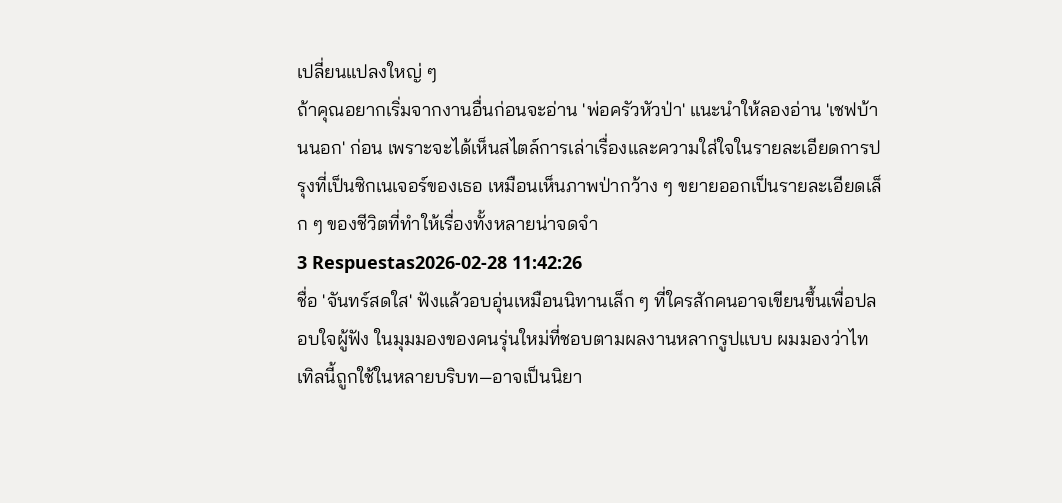เปลี่ยนแปลงใหญ่ ๆ
ถ้าคุณอยากเริ่มจากงานอื่นก่อนจะอ่าน 'พ่อครัวหัวป่า' แนะนำให้ลองอ่าน 'เชฟบ้านนอก' ก่อน เพราะจะได้เห็นสไตล์การเล่าเรื่องและความใส่ใจในรายละเอียดการปรุงที่เป็นซิกเนเจอร์ของเธอ เหมือนเห็นภาพป่ากว้าง ๆ ขยายออกเป็นรายละเอียดเล็ก ๆ ของชีวิตที่ทำให้เรื่องทั้งหลายน่าจดจำ
3 Respuestas2026-02-28 11:42:26
ชื่อ 'จันทร์สดใส' ฟังแล้วอบอุ่นเหมือนนิทานเล็ก ๆ ที่ใครสักคนอาจเขียนขึ้นเพื่อปลอบใจผู้ฟัง ในมุมมองของคนรุ่นใหม่ที่ชอบตามผลงานหลากรูปแบบ ผมมองว่าไทเทิลนี้ถูกใช้ในหลายบริบท—อาจเป็นนิยา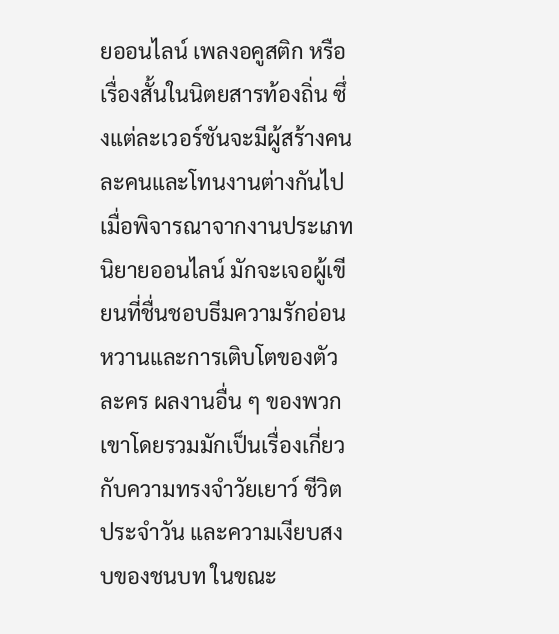ยออนไลน์ เพลงอคูสติก หรือเรื่องสั้นในนิตยสารท้องถิ่น ซึ่งแต่ละเวอร์ชันจะมีผู้สร้างคนละคนและโทนงานต่างกันไป
เมื่อพิจารณาจากงานประเภทนิยายออนไลน์ มักจะเจอผู้เขียนที่ชื่นชอบธีมความรักอ่อนหวานและการเติบโตของตัวละคร ผลงานอื่น ๆ ของพวกเขาโดยรวมมักเป็นเรื่องเกี่ยวกับความทรงจำวัยเยาว์ ชีวิตประจำวัน และความเงียบสงบของชนบท ในขณะ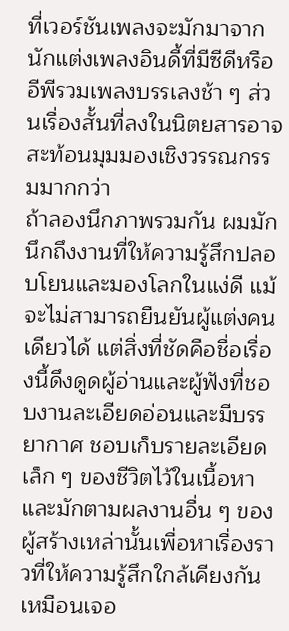ที่เวอร์ชันเพลงจะมักมาจากนักแต่งเพลงอินดี้ที่มีซีดีหรืออีพีรวมเพลงบรรเลงช้า ๆ ส่วนเรื่องสั้นที่ลงในนิตยสารอาจสะท้อนมุมมองเชิงวรรณกรรมมากกว่า
ถ้าลองนึกภาพรวมกัน ผมมักนึกถึงงานที่ให้ความรู้สึกปลอบโยนและมองโลกในแง่ดี แม้จะไม่สามารถยืนยันผู้แต่งคนเดียวได้ แต่สิ่งที่ชัดคือชื่อเรื่องนี้ดึงดูดผู้อ่านและผู้ฟังที่ชอบงานละเอียดอ่อนและมีบรรยากาศ ชอบเก็บรายละเอียดเล็ก ๆ ของชีวิตไว้ในเนื้อหา และมักตามผลงานอื่น ๆ ของผู้สร้างเหล่านั้นเพื่อหาเรื่องราวที่ให้ความรู้สึกใกล้เคียงกัน เหมือนเจอ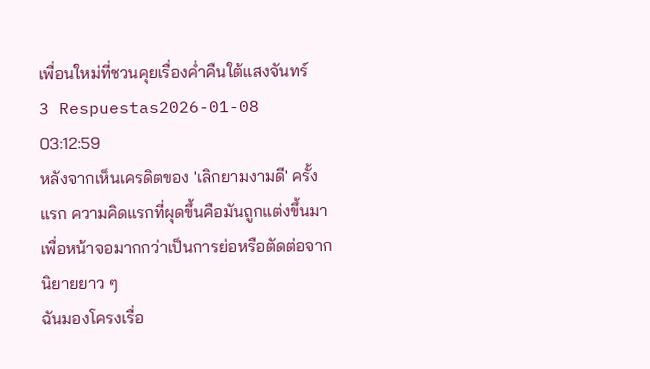เพื่อนใหม่ที่ชวนคุยเรื่องค่ำคืนใต้แสงจันทร์
3 Respuestas2026-01-08 03:12:59
หลังจากเห็นเครดิตของ 'เลิกยามงามดี' ครั้งแรก ความคิดแรกที่ผุดขึ้นคือมันถูกแต่งขึ้นมาเพื่อหน้าจอมากกว่าเป็นการย่อหรือตัดต่อจากนิยายยาว ๆ
ฉันมองโครงเรื่อ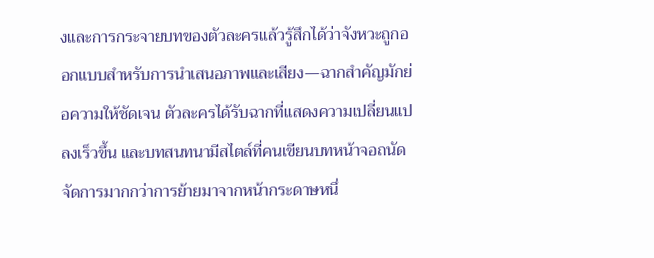งและการกระจายบทของตัวละครแล้วรู้สึกได้ว่าจังหวะถูกออกแบบสำหรับการนำเสนอภาพและเสียง—ฉากสำคัญมักย่อความให้ชัดเจน ตัวละครได้รับฉากที่แสดงความเปลี่ยนแปลงเร็วขึ้น และบทสนทนามีสไตล์ที่คนเขียนบทหน้าจอถนัดจัดการมากกว่าการย้ายมาจากหน้ากระดาษหนึ่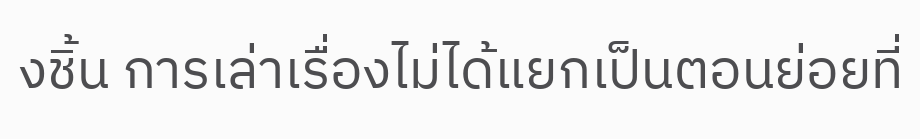งชิ้น การเล่าเรื่องไม่ได้แยกเป็นตอนย่อยที่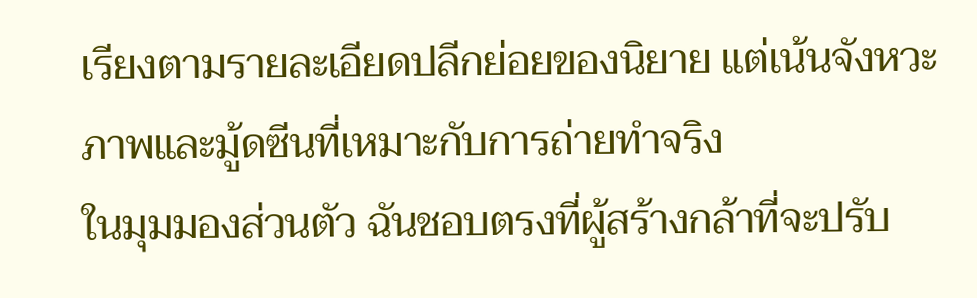เรียงตามรายละเอียดปลีกย่อยของนิยาย แต่เน้นจังหวะภาพและมู้ดซีนที่เหมาะกับการถ่ายทำจริง
ในมุมมองส่วนตัว ฉันชอบตรงที่ผู้สร้างกล้าที่จะปรับ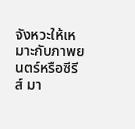จังหวะให้เหมาะกับภาพยนตร์หรือซีรีส์ มา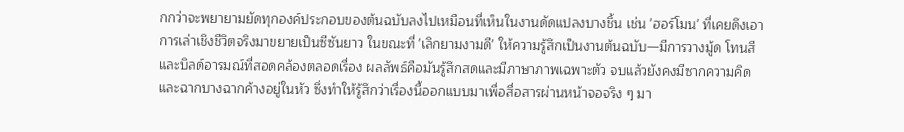กกว่าจะพยายามยัดทุกองค์ประกอบของต้นฉบับลงไปเหมือนที่เห็นในงานดัดแปลงบางชิ้น เช่น 'ฮอร์โมน' ที่เคยดึงเอาการเล่าเชิงชีวิตจริงมาขยายเป็นซีซันยาว ในขณะที่ 'เลิกยามงามดี' ให้ความรู้สึกเป็นงานต้นฉบับ—มีการวางมู้ด โทนสี และบิลด์อารมณ์ที่สอดคล้องตลอดเรื่อง ผลลัพธ์คือมันรู้สึกสดและมีภาษาภาพเฉพาะตัว จบแล้วยังคงมีซากความคิดและฉากบางฉากค้างอยู่ในหัว ซึ่งทำให้รู้สึกว่าเรื่องนี้ออกแบบมาเพื่อสื่อสารผ่านหน้าจอจริง ๆ มา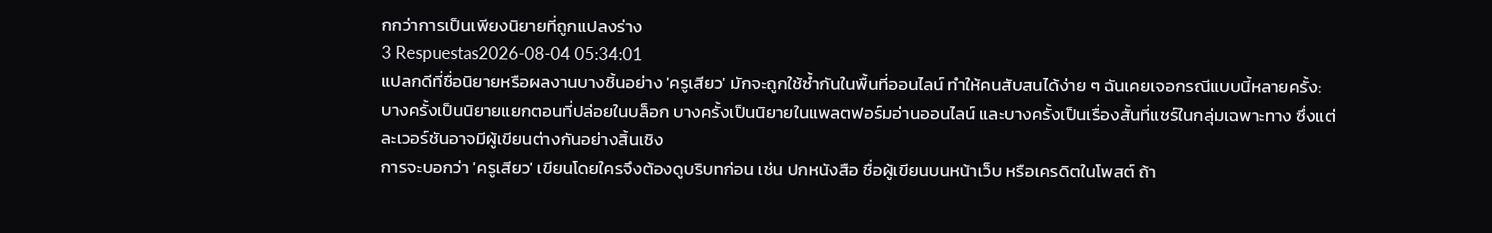กกว่าการเป็นเพียงนิยายที่ถูกแปลงร่าง
3 Respuestas2026-08-04 05:34:01
แปลกดีที่ชื่อนิยายหรือผลงานบางชิ้นอย่าง 'ครูเสียว' มักจะถูกใช้ซ้ำกันในพื้นที่ออนไลน์ ทำให้คนสับสนได้ง่าย ๆ ฉันเคยเจอกรณีแบบนี้หลายครั้ง: บางครั้งเป็นนิยายแยกตอนที่ปล่อยในบล็อก บางครั้งเป็นนิยายในแพลตฟอร์มอ่านออนไลน์ และบางครั้งเป็นเรื่องสั้นที่แชร์ในกลุ่มเฉพาะทาง ซึ่งแต่ละเวอร์ชันอาจมีผู้เขียนต่างกันอย่างสิ้นเชิง
การจะบอกว่า 'ครูเสียว' เขียนโดยใครจึงต้องดูบริบทก่อน เช่น ปกหนังสือ ชื่อผู้เขียนบนหน้าเว็บ หรือเครดิตในโพสต์ ถ้า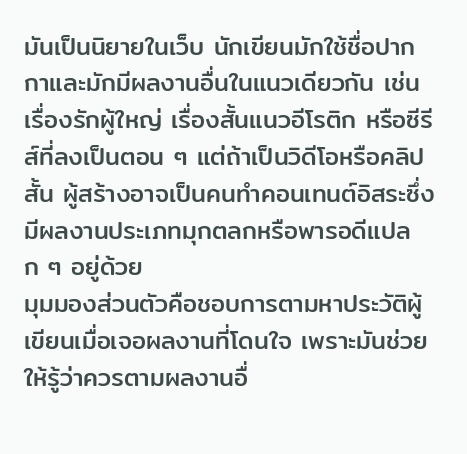มันเป็นนิยายในเว็บ นักเขียนมักใช้ชื่อปากกาและมักมีผลงานอื่นในแนวเดียวกัน เช่น เรื่องรักผู้ใหญ่ เรื่องสั้นแนวอีโรติก หรือซีรีส์ที่ลงเป็นตอน ๆ แต่ถ้าเป็นวิดีโอหรือคลิปสั้น ผู้สร้างอาจเป็นคนทำคอนเทนต์อิสระซึ่งมีผลงานประเภทมุกตลกหรือพารอดีแปลก ๆ อยู่ด้วย
มุมมองส่วนตัวคือชอบการตามหาประวัติผู้เขียนเมื่อเจอผลงานที่โดนใจ เพราะมันช่วยให้รู้ว่าควรตามผลงานอื่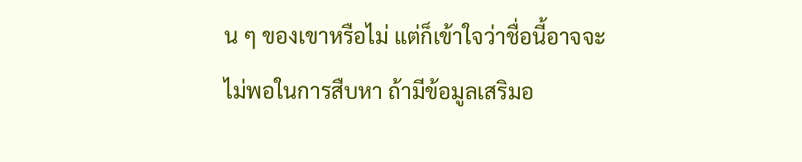น ๆ ของเขาหรือไม่ แต่ก็เข้าใจว่าชื่อนี้อาจจะไม่พอในการสืบหา ถ้ามีข้อมูลเสริมอ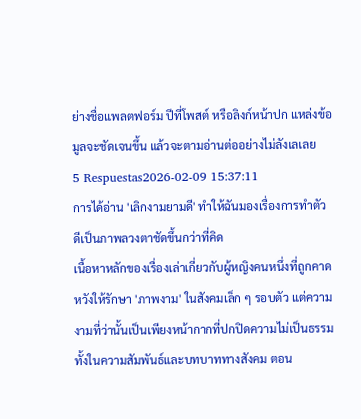ย่างชื่อแพลตฟอร์ม ปีที่โพสต์ หรือลิงก์หน้าปก แหล่งข้อมูลจะชัดเจนขึ้น แล้วจะตามอ่านต่ออย่างไม่ลังเลเลย
5 Respuestas2026-02-09 15:37:11
การได้อ่าน 'เลิกงามยามดี' ทำให้ฉันมองเรื่องการทำตัวดีเป็นภาพลวงตาชัดขึ้นกว่าที่คิด
เนื้อหาหลักของเรื่องเล่าเกี่ยวกับผู้หญิงคนหนึ่งที่ถูกคาดหวังให้รักษา 'ภาพงาม' ในสังคมเล็ก ๆ รอบตัว แต่ความงามที่ว่านั้นเป็นเพียงหน้ากากที่ปกปิดความไม่เป็นธรรมทั้งในความสัมพันธ์และบทบาททางสังคม ตอน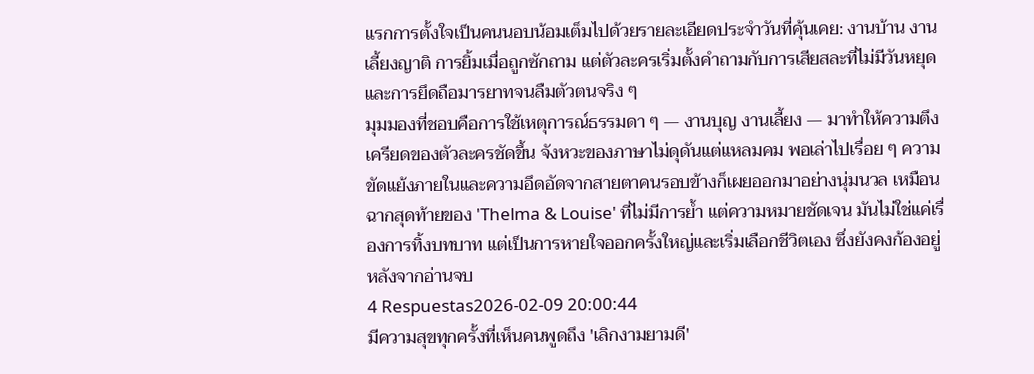แรกการตั้งใจเป็นคนนอบน้อมเต็มไปด้วยรายละเอียดประจำวันที่คุ้นเคย: งานบ้าน งานเลี้ยงญาติ การยิ้มเมื่อถูกซักถาม แต่ตัวละครเริ่มตั้งคำถามกับการเสียสละที่ไม่มีวันหยุด และการยึดถือมารยาทจนลืมตัวตนจริง ๆ
มุมมองที่ชอบคือการใช้เหตุการณ์ธรรมดา ๆ — งานบุญ งานเลี้ยง — มาทำให้ความตึงเครียดของตัวละครชัดขึ้น จังหวะของภาษาไม่ดุดันแต่แหลมคม พอเล่าไปเรื่อย ๆ ความขัดแย้งภายในและความอึดอัดจากสายตาคนรอบข้างก็เผยออกมาอย่างนุ่มนวล เหมือนฉากสุดท้ายของ 'Thelma & Louise' ที่ไม่มีการย้ำ แต่ความหมายชัดเจน มันไม่ใช่แค่เรื่องการทิ้งบทบาท แต่เป็นการหายใจออกครั้งใหญ่และเริ่มเลือกชีวิตเอง ซึ่งยังคงก้องอยู่หลังจากอ่านจบ
4 Respuestas2026-02-09 20:00:44
มีความสุขทุกครั้งที่เห็นคนพูดถึง 'เลิกงามยามดี'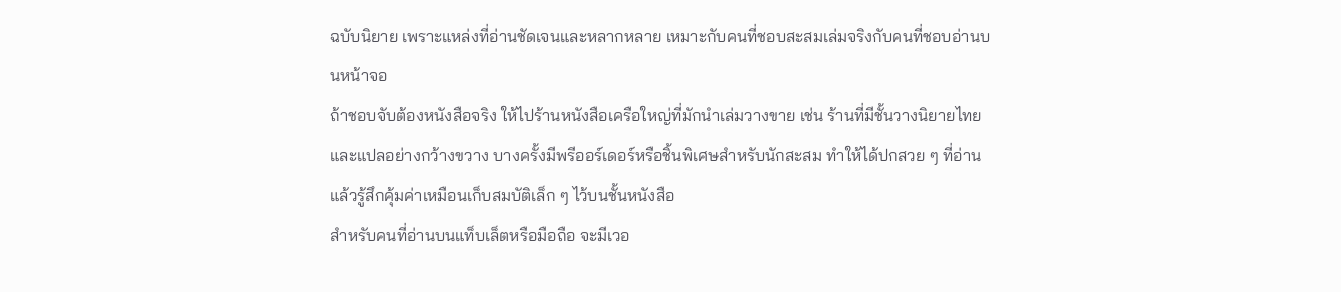ฉบับนิยาย เพราะแหล่งที่อ่านชัดเจนและหลากหลาย เหมาะกับคนที่ชอบสะสมเล่มจริงกับคนที่ชอบอ่านบนหน้าจอ
ถ้าชอบจับต้องหนังสือจริง ให้ไปร้านหนังสือเครือใหญ่ที่มักนำเล่มวางขาย เช่น ร้านที่มีชั้นวางนิยายไทยและแปลอย่างกว้างขวาง บางครั้งมีพรีออร์เดอร์หรือชิ้นพิเศษสำหรับนักสะสม ทำให้ได้ปกสวย ๆ ที่อ่านแล้วรู้สึกคุ้มค่าเหมือนเก็บสมบัติเล็ก ๆ ไว้บนชั้นหนังสือ
สำหรับคนที่อ่านบนแท็บเล็ตหรือมือถือ จะมีเวอ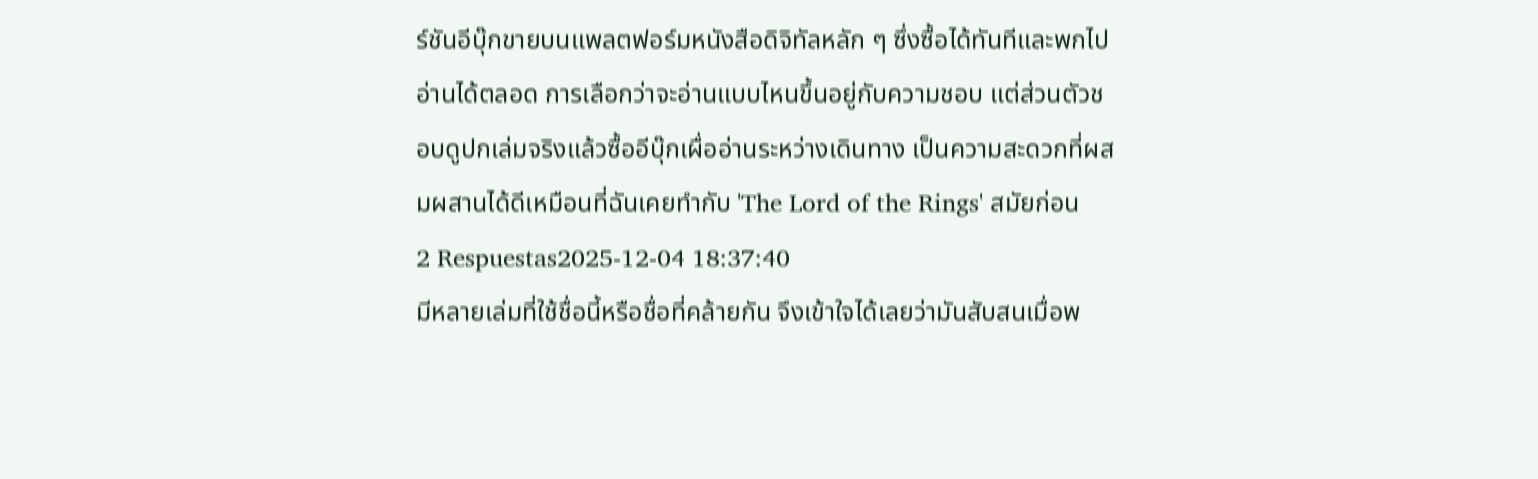ร์ชันอีบุ๊กขายบนแพลตฟอร์มหนังสือดิจิทัลหลัก ๆ ซึ่งซื้อได้ทันทีและพกไปอ่านได้ตลอด การเลือกว่าจะอ่านแบบไหนขึ้นอยู่กับความชอบ แต่ส่วนตัวชอบดูปกเล่มจริงแล้วซื้ออีบุ๊กเผื่ออ่านระหว่างเดินทาง เป็นความสะดวกที่ผสมผสานได้ดีเหมือนที่ฉันเคยทำกับ 'The Lord of the Rings' สมัยก่อน
2 Respuestas2025-12-04 18:37:40
มีหลายเล่มที่ใช้ชื่อนี้หรือชื่อที่คล้ายกัน จึงเข้าใจได้เลยว่ามันสับสนเมื่อพ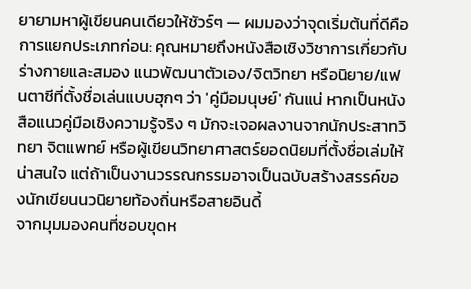ยายามหาผู้เขียนคนเดียวให้ชัวร์ๆ — ผมมองว่าจุดเริ่มต้นที่ดีคือการแยกประเภทก่อน: คุณหมายถึงหนังสือเชิงวิชาการเกี่ยวกับร่างกายและสมอง แนวพัฒนาตัวเอง/จิตวิทยา หรือนิยาย/แฟนตาซีที่ตั้งชื่อเล่นแบบฮุกๆ ว่า 'คู่มือมนุษย์' กันแน่ หากเป็นหนังสือแนวคู่มือเชิงความรู้จริง ๆ มักจะเจอผลงานจากนักประสาทวิทยา จิตแพทย์ หรือผู้เขียนวิทยาศาสตร์ยอดนิยมที่ตั้งชื่อเล่มให้น่าสนใจ แต่ถ้าเป็นงานวรรณกรรมอาจเป็นฉบับสร้างสรรค์ของนักเขียนนวนิยายท้องถิ่นหรือสายอินดี้
จากมุมมองคนที่ชอบขุดห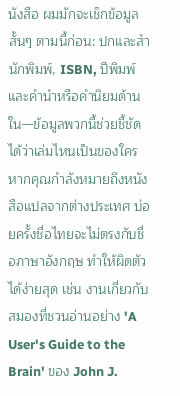นังสือ ผมมักจะเช็กข้อมูลสั้นๆ ตามนี้ก่อน: ปกและสำนักพิมพ์, ISBN, ปีพิมพ์ และคำนำหรือคำนิยมด้านใน—ข้อมูลพวกนี้ช่วยชี้ชัดได้ว่าเล่มไหนเป็นของใคร หากคุณกำลังหมายถึงหนังสือแปลจากต่างประเทศ บ่อยครั้งชื่อไทยจะไม่ตรงกับชื่อภาษาอังกฤษ ทำให้ผิดตัวได้ง่ายสุด เช่น งานเกี่ยวกับสมองที่ชวนอ่านอย่าง 'A User's Guide to the Brain' ของ John J.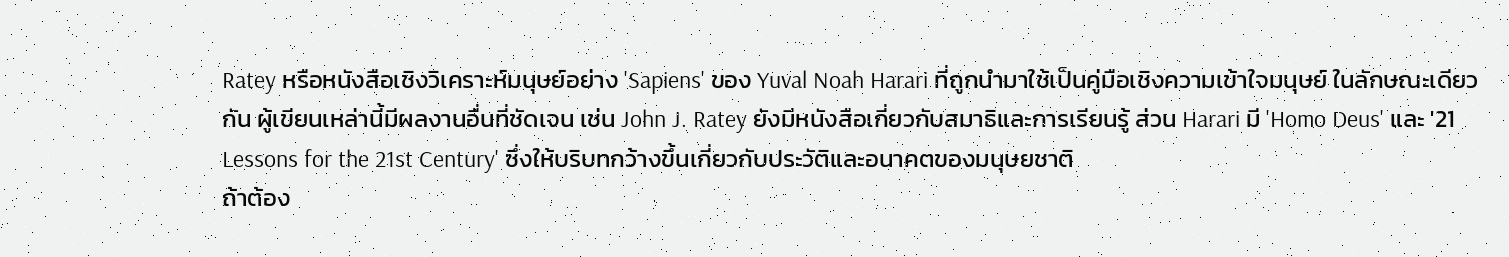Ratey หรือหนังสือเชิงวิเคราะห์มนุษย์อย่าง 'Sapiens' ของ Yuval Noah Harari ที่ถูกนำมาใช้เป็นคู่มือเชิงความเข้าใจมนุษย์ ในลักษณะเดียวกัน ผู้เขียนเหล่านี้มีผลงานอื่นที่ชัดเจน เช่น John J. Ratey ยังมีหนังสือเกี่ยวกับสมาธิและการเรียนรู้ ส่วน Harari มี 'Homo Deus' และ '21 Lessons for the 21st Century' ซึ่งให้บริบทกว้างขึ้นเกี่ยวกับประวัติและอนาคตของมนุษยชาติ
ถ้าต้อง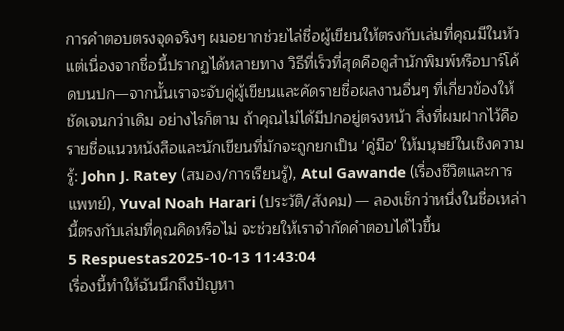การคำตอบตรงจุดจริงๆ ผมอยากช่วยไล่ชื่อผู้เขียนให้ตรงกับเล่มที่คุณมีในหัว แต่เนื่องจากชื่อนี้ปรากฏได้หลายทาง วิธีที่เร็วที่สุดคือดูสำนักพิมพ์หรือบาร์โค้ดบนปก—จากนั้นเราจะจับคู่ผู้เขียนและคัดรายชื่อผลงานอื่นๆ ที่เกี่ยวข้องให้ชัดเจนกว่าเดิม อย่างไรก็ตาม ถ้าคุณไม่ได้มีปกอยู่ตรงหน้า สิ่งที่ผมฝากไว้คือรายชื่อแนวหนังสือและนักเขียนที่มักจะถูกยกเป็น 'คู่มือ' ให้มนุษย์ในเชิงความรู้: John J. Ratey (สมอง/การเรียนรู้), Atul Gawande (เรื่องชีวิตและการแพทย์), Yuval Noah Harari (ประวัติ/สังคม) — ลองเช็กว่าหนึ่งในชื่อเหล่านี้ตรงกับเล่มที่คุณคิดหรือไม่ จะช่วยให้เราจำกัดคำตอบได้ไวขึ้น
5 Respuestas2025-10-13 11:43:04
เรื่องนี้ทำให้ฉันนึกถึงปัญหา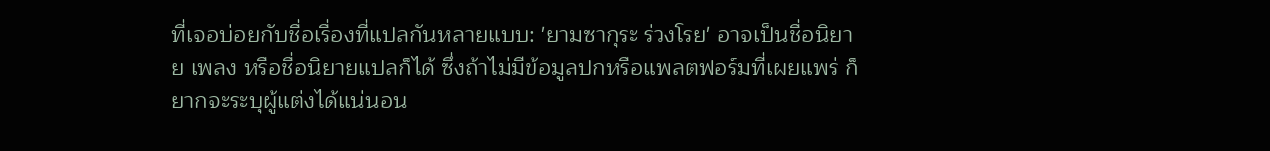ที่เจอบ่อยกับชื่อเรื่องที่แปลกันหลายแบบ: 'ยามซากุระ ร่วงโรย' อาจเป็นชื่อนิยาย เพลง หรือชื่อนิยายแปลก็ได้ ซึ่งถ้าไม่มีข้อมูลปกหรือแพลตฟอร์มที่เผยแพร่ ก็ยากจะระบุผู้แต่งได้แน่นอน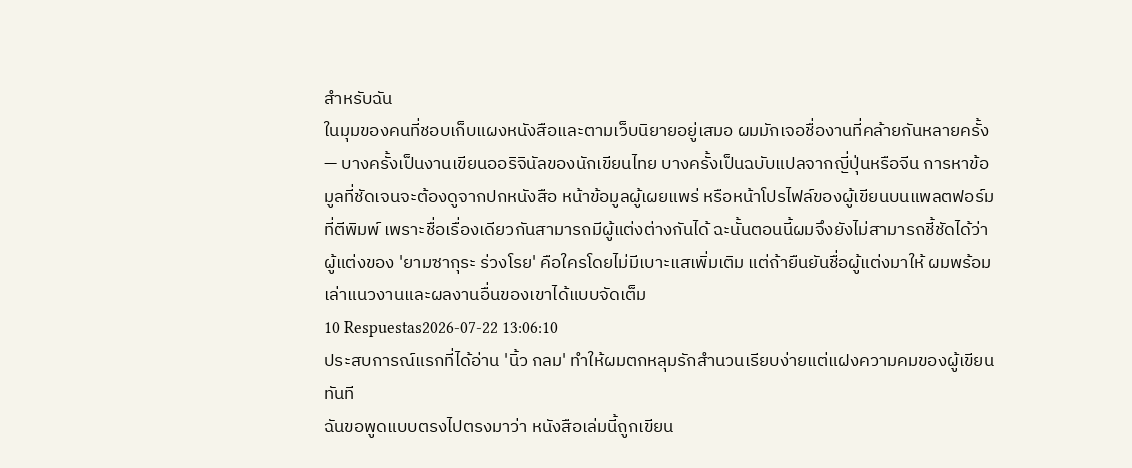สำหรับฉัน
ในมุมของคนที่ชอบเก็บแผงหนังสือและตามเว็บนิยายอยู่เสมอ ผมมักเจอชื่องานที่คล้ายกันหลายครั้ง — บางครั้งเป็นงานเขียนออริจินัลของนักเขียนไทย บางครั้งเป็นฉบับแปลจากญี่ปุ่นหรือจีน การหาข้อมูลที่ชัดเจนจะต้องดูจากปกหนังสือ หน้าข้อมูลผู้เผยแพร่ หรือหน้าโปรไฟล์ของผู้เขียนบนแพลตฟอร์มที่ตีพิมพ์ เพราะชื่อเรื่องเดียวกันสามารถมีผู้แต่งต่างกันได้ ฉะนั้นตอนนี้ผมจึงยังไม่สามารถชี้ชัดได้ว่าผู้แต่งของ 'ยามซากุระ ร่วงโรย' คือใครโดยไม่มีเบาะแสเพิ่มเติม แต่ถ้ายืนยันชื่อผู้แต่งมาให้ ผมพร้อมเล่าแนวงานและผลงานอื่นของเขาได้แบบจัดเต็ม
10 Respuestas2026-07-22 13:06:10
ประสบการณ์แรกที่ได้อ่าน 'นิ้ว กลม' ทำให้ผมตกหลุมรักสำนวนเรียบง่ายแต่แฝงความคมของผู้เขียนทันที
ฉันขอพูดแบบตรงไปตรงมาว่า หนังสือเล่มนี้ถูกเขียน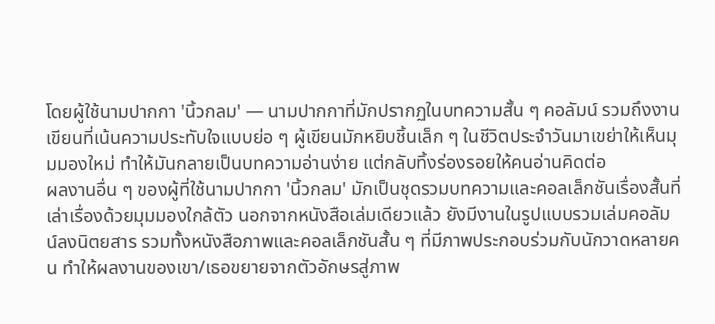โดยผู้ใช้นามปากกา 'นิ้วกลม' — นามปากกาที่มักปรากฏในบทความสั้น ๆ คอลัมน์ รวมถึงงานเขียนที่เน้นความประทับใจแบบย่อ ๆ ผู้เขียนมักหยิบชิ้นเล็ก ๆ ในชีวิตประจำวันมาเขย่าให้เห็นมุมมองใหม่ ทำให้มันกลายเป็นบทความอ่านง่าย แต่กลับทิ้งร่องรอยให้คนอ่านคิดต่อ
ผลงานอื่น ๆ ของผู้ที่ใช้นามปากกา 'นิ้วกลม' มักเป็นชุดรวมบทความและคอลเล็กชันเรื่องสั้นที่เล่าเรื่องด้วยมุมมองใกล้ตัว นอกจากหนังสือเล่มเดียวแล้ว ยังมีงานในรูปแบบรวมเล่มคอลัมน์ลงนิตยสาร รวมทั้งหนังสือภาพและคอลเล็กชันสั้น ๆ ที่มีภาพประกอบร่วมกับนักวาดหลายคน ทำให้ผลงานของเขา/เธอขยายจากตัวอักษรสู่ภาพ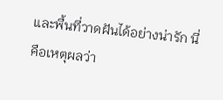และพื้นที่วาดฝันได้อย่างน่ารัก นี่คือเหตุผลว่า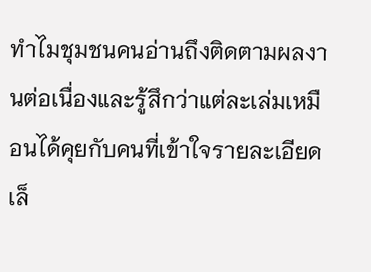ทำไมชุมชนคนอ่านถึงติดตามผลงานต่อเนื่องและรู้สึกว่าแต่ละเล่มเหมือนได้คุยกับคนที่เข้าใจรายละเอียดเล็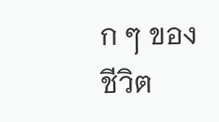ก ๆ ของชีวิต